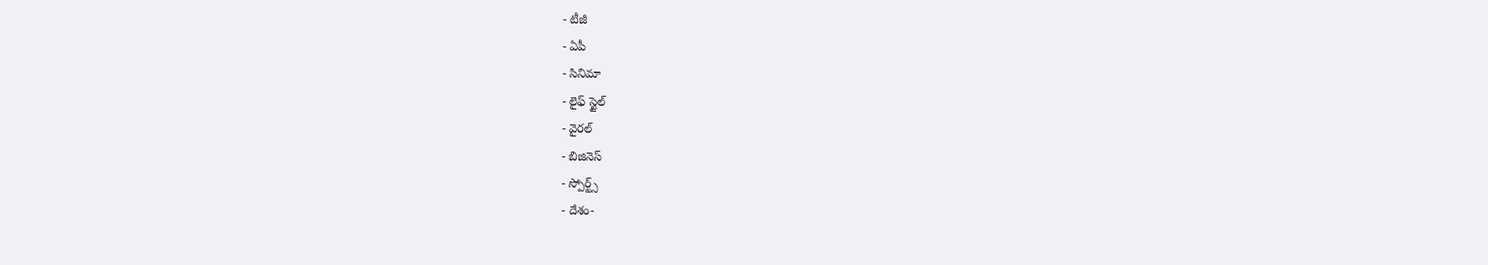- టీజీ
- ఏపీ
- సినిమా
- లైఫ్ స్టైల్
- వైరల్
- బిజినెస్
- స్పోర్ట్స్
- దేశం-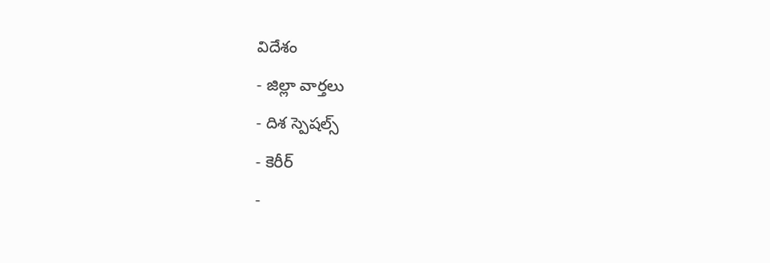విదేశం
- జిల్లా వార్తలు
- దిశ స్పెషల్స్
- కెరీర్
-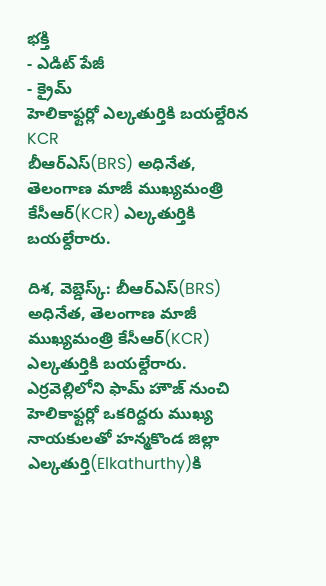భక్తి
- ఎడిట్ పేజీ
- క్రైమ్
హెలికాఫ్టర్లో ఎల్కతుర్తికి బయల్దేరిన KCR
బీఆర్ఎస్(BRS) అధినేత, తెలంగాణ మాజీ ముఖ్యమంత్రి కేసీఆర్(KCR) ఎల్కతుర్తికి బయల్దేరారు.

దిశ, వెబ్డెస్క్: బీఆర్ఎస్(BRS) అధినేత, తెలంగాణ మాజీ ముఖ్యమంత్రి కేసీఆర్(KCR) ఎల్కతుర్తికి బయల్దేరారు. ఎర్రవెల్లిలోని ఫామ్ హౌజ్ నుంచి హెలికాఫ్టర్లో ఒకరిద్దరు ముఖ్య నాయకులతో హన్మకొండ జిల్లా ఎల్కతుర్తి(Elkathurthy)కి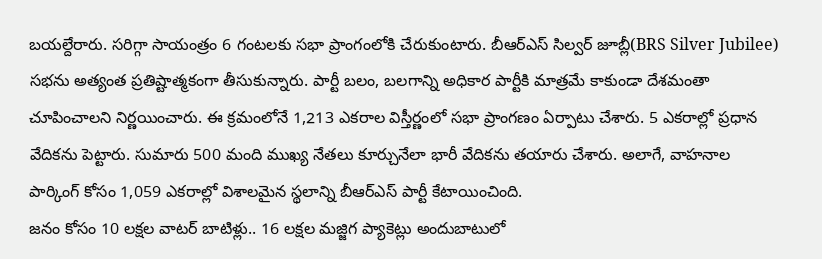బయల్దేరారు. సరిగ్గా సాయంత్రం 6 గంటలకు సభా ప్రాంగంలోకి చేరుకుంటారు. బీఆర్ఎస్ సిల్వర్ జూబ్లీ(BRS Silver Jubilee) సభను అత్యంత ప్రతిష్టాత్మకంగా తీసుకున్నారు. పార్టీ బలం, బలగాన్ని అధికార పార్టీకి మాత్రమే కాకుండా దేశమంతా చూపించాలని నిర్ణయించారు. ఈ క్రమంలోనే 1,213 ఎకరాల విస్తీర్ణంలో సభా ప్రాంగణం ఏర్పాటు చేశారు. 5 ఎకరాల్లో ప్రధాన వేదికను పెట్టారు. సుమారు 500 మంది ముఖ్య నేతలు కూర్చునేలా భారీ వేదికను తయారు చేశారు. అలాగే, వాహనాల పార్కింగ్ కోసం 1,059 ఎకరాల్లో విశాలమైన స్థలాన్ని బీఆర్ఎస్ పార్టీ కేటాయించింది.
జనం కోసం 10 లక్షల వాటర్ బాటిళ్లు.. 16 లక్షల మజ్జిగ ప్యాకెట్లు అందుబాటులో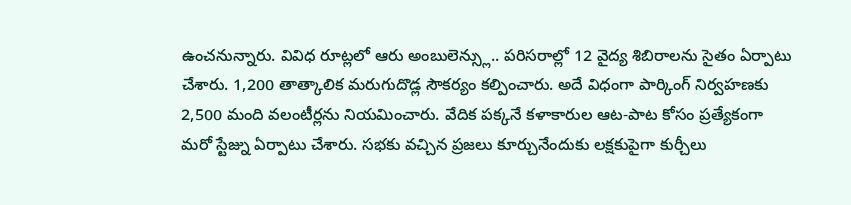ఉంచనున్నారు. వివిధ రూట్లలో ఆరు అంబులెన్స్లు.. పరిసరాల్లో 12 వైద్య శిబిరాలను సైతం ఏర్పాటు చేశారు. 1,200 తాత్కాలిక మరుగుదొడ్ల సౌకర్యం కల్పించారు. అదే విధంగా పార్కింగ్ నిర్వహణకు 2,500 మంది వలంటీర్లను నియమించారు. వేదిక పక్కనే కళాకారుల ఆట-పాట కోసం ప్రత్యేకంగా మరో స్టేజ్ను ఏర్పాటు చేశారు. సభకు వచ్చిన ప్రజలు కూర్చునేందుకు లక్షకుపైగా కుర్చీలు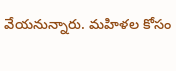వేయనున్నారు. మహిళల కోసం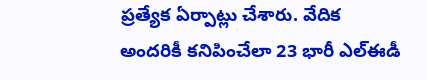ప్రత్యేక ఏర్పాట్లు చేశారు. వేదిక అందరికీ కనిపించేలా 23 భారీ ఎల్ఈడీ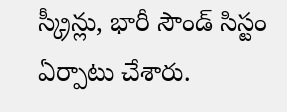స్క్రీన్లు, భారీ సౌండ్ సిస్టం ఏర్పాటు చేశారు.